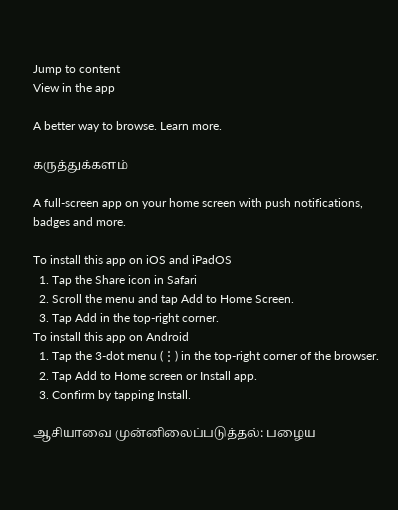Jump to content
View in the app

A better way to browse. Learn more.

கருத்துக்களம்

A full-screen app on your home screen with push notifications, badges and more.

To install this app on iOS and iPadOS
  1. Tap the Share icon in Safari
  2. Scroll the menu and tap Add to Home Screen.
  3. Tap Add in the top-right corner.
To install this app on Android
  1. Tap the 3-dot menu (⋮) in the top-right corner of the browser.
  2. Tap Add to Home screen or Install app.
  3. Confirm by tapping Install.

ஆசியாவை முன்னிலைப்படுத்தல்: பழைய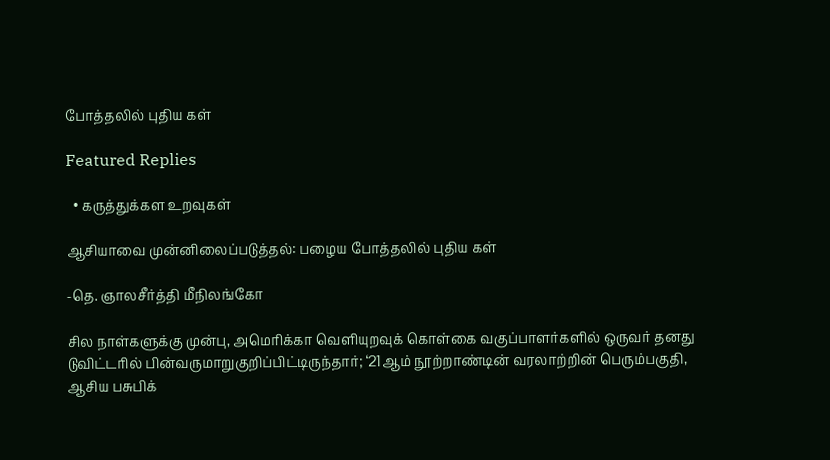போத்தலில் புதிய கள்

Featured Replies

  • கருத்துக்கள உறவுகள்

ஆசியாவை முன்னிலைப்படுத்தல்: பழைய போத்தலில் புதிய கள்

-தெ. ஞாலசீர்த்தி மீநிலங்கோ

சில நாள்களுக்கு முன்பு, அமெரிக்கா வெளியுறவுக் கொள்கை வகுப்பாளர்களில் ஒருவர் தனது டுவிட்டரில் பின்வருமாறுகுறிப்பிட்டிருந்தார்; ‘21ஆம் நூற்றாண்டின் வரலாற்றின் பெரும்பகுதி, ஆசிய பசுபிக்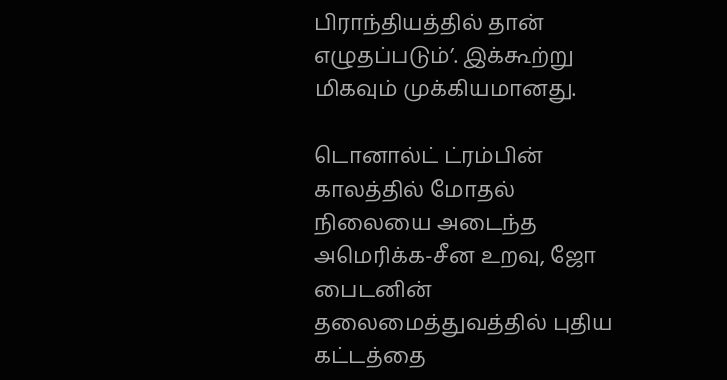பிராந்தியத்தில் தான் எழுதப்படும்’. இக்கூற்று மிகவும் முக்கியமானது.

டொனால்ட் ட்ரம்பின் காலத்தில் மோதல் நிலையை அடைந்த அமெரிக்க-சீன உறவு, ஜோ பைடனின் தலைமைத்துவத்தில் புதிய கட்டத்தை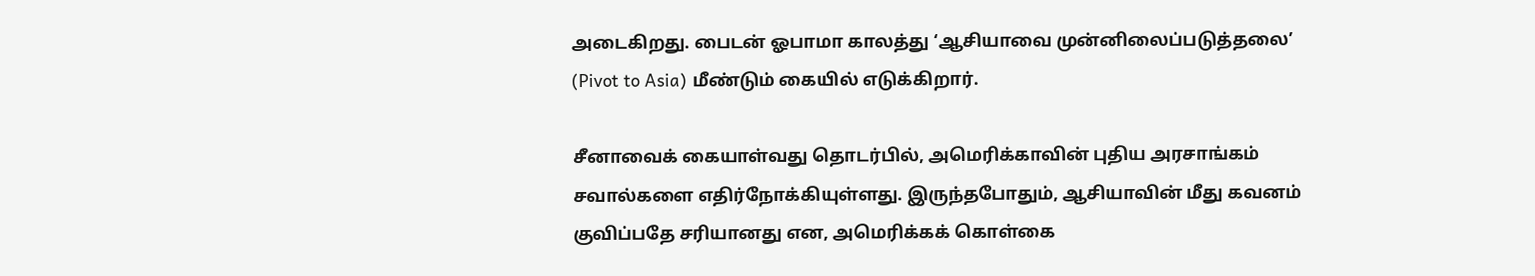அடைகிறது. பைடன் ஓபாமா காலத்து ‘ஆசியாவை முன்னிலைப்படுத்தலை’  (Pivot to Asia) மீண்டும் கையில் எடுக்கிறார்.

சீனாவைக் கையாள்வது தொடர்பில், அமெரிக்காவின் புதிய அரசாங்கம் சவால்களை எதிர்நோக்கியுள்ளது. இருந்தபோதும், ஆசியாவின் மீது கவனம் குவிப்பதே சரியானது என, அமெரிக்கக் கொள்கை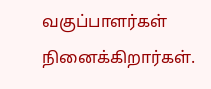வகுப்பாளர்கள் நினைக்கிறார்கள்.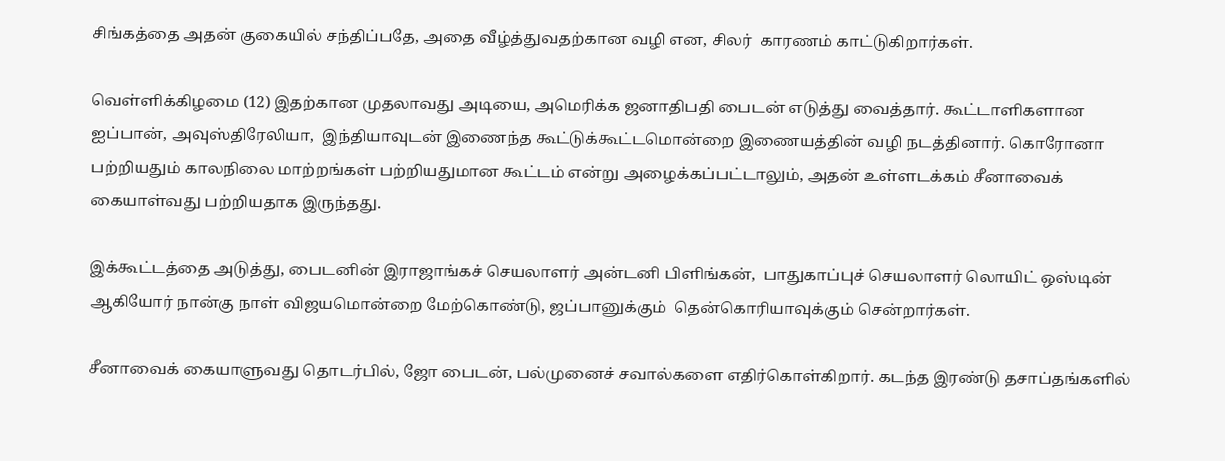சிங்கத்தை அதன் குகையில் சந்திப்பதே, அதை வீழ்த்துவதற்கான வழி என, சிலர்  காரணம் காட்டுகிறார்கள்.

வெள்ளிக்கிழமை (12) இதற்கான முதலாவது அடியை, அமெரிக்க ஜனாதிபதி பைடன் எடுத்து வைத்தார். கூட்டாளிகளான ஐப்பான், அவுஸ்திரேலியா,  இந்தியாவுடன் இணைந்த கூட்டுக்கூட்டமொன்றை இணையத்தின் வழி நடத்தினார். கொரோனா பற்றியதும் காலநிலை மாற்றங்கள் பற்றியதுமான கூட்டம் என்று அழைக்கப்பட்டாலும், அதன் உள்ளடக்கம் சீனாவைக் கையாள்வது பற்றியதாக இருந்தது.

இக்கூட்டத்தை அடுத்து, பைடனின் இராஜாங்கச் செயலாளர் அன்டனி பிளிங்கன்,  பாதுகாப்புச் செயலாளர் லொயிட் ஒஸ்டின் ஆகியோர் நான்கு நாள் விஜயமொன்றை மேற்கொண்டு, ஜப்பானுக்கும்  தென்கொரியாவுக்கும் சென்றார்கள்.

சீனாவைக் கையாளுவது தொடர்பில், ஜோ பைடன், பல்முனைச் சவால்களை எதிர்கொள்கிறார். கடந்த இரண்டு தசாப்தங்களில்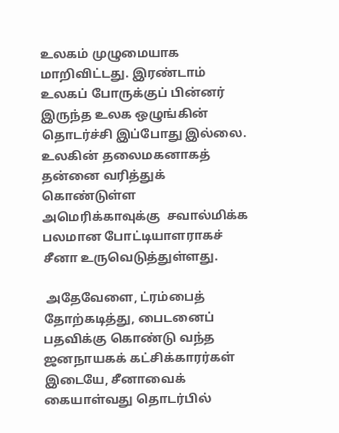உலகம் முழுமையாக மாறிவிட்டது. இரண்டாம் உலகப் போருக்குப் பின்னர் இருந்த உலக ஒழுங்கின் தொடர்ச்சி இப்போது இல்லை. உலகின் தலைமகனாகத் தன்னை வரித்துக் கொண்டுள்ள அமெரிக்காவுக்கு  சவால்மிக்க பலமான போட்டியாளராகச் சீனா உருவெடுத்துள்ளது.

 அதேவேளை, ட்ரம்பைத் தோற்கடித்து, பைடனைப் பதவிக்கு கொண்டு வந்த ஜனநாயகக் கட்சிக்காரர்கள் இடையே, சீனாவைக் கையாள்வது தொடர்பில்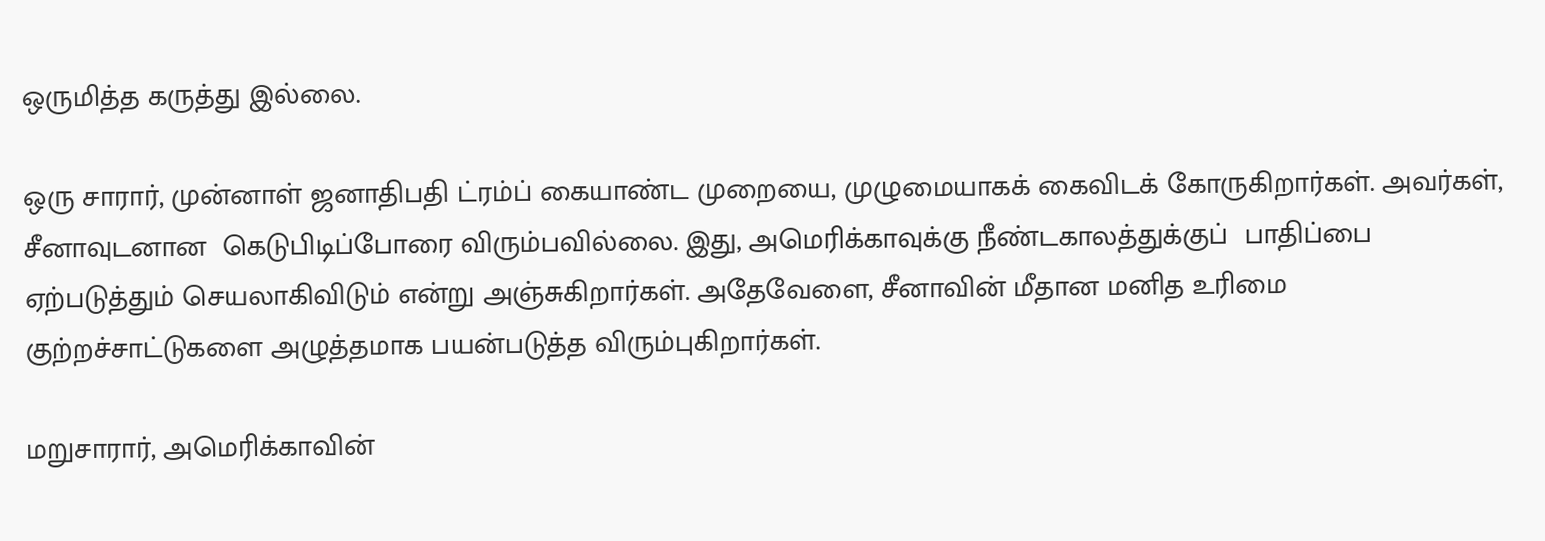ஒருமித்த கருத்து இல்லை.

ஒரு சாரார், முன்னாள் ஜனாதிபதி ட்ரம்ப் கையாண்ட முறையை, முழுமையாகக் கைவிடக் கோருகிறார்கள். அவர்கள், சீனாவுடனான  கெடுபிடிப்போரை விரும்பவில்லை. இது, அமெரிக்காவுக்கு நீண்டகாலத்துக்குப்  பாதிப்பை ஏற்படுத்தும் செயலாகிவிடும் என்று அஞ்சுகிறார்கள். அதேவேளை, சீனாவின் மீதான மனித உரிமை குற்றச்சாட்டுகளை அழுத்தமாக பயன்படுத்த விரும்புகிறார்கள்.

மறுசாரார், அமெரிக்காவின்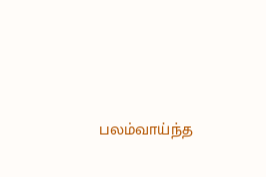பலம்வாய்ந்த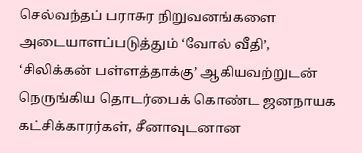செல்வந்தப் பராசுர நிறுவனங்களை அடையாளப்படுத்தும் ‘வோல் வீதி’, ‘சிலிக்கன் பள்ளத்தாக்கு’ ஆகியவற்றுடன் நெருங்கிய தொடர்பைக் கொண்ட ஜனநாயக கட்சிக்காரர்கள், சீனாவுடனான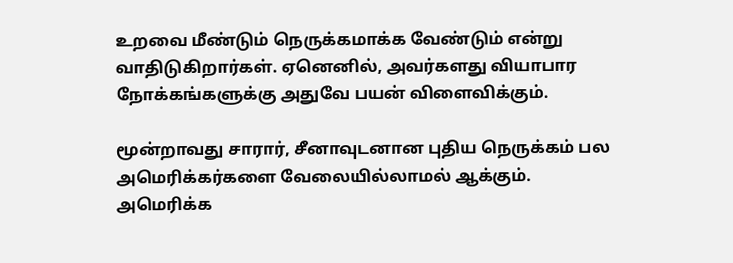உறவை மீண்டும் நெருக்கமாக்க வேண்டும் என்று வாதிடுகிறார்கள். ஏனெனில், அவர்களது வியாபார நோக்கங்களுக்கு அதுவே பயன் விளைவிக்கும்.

மூன்றாவது சாரார், சீனாவுடனான புதிய நெருக்கம் பல அமெரிக்கர்களை வேலையில்லாமல் ஆக்கும். அமெரிக்க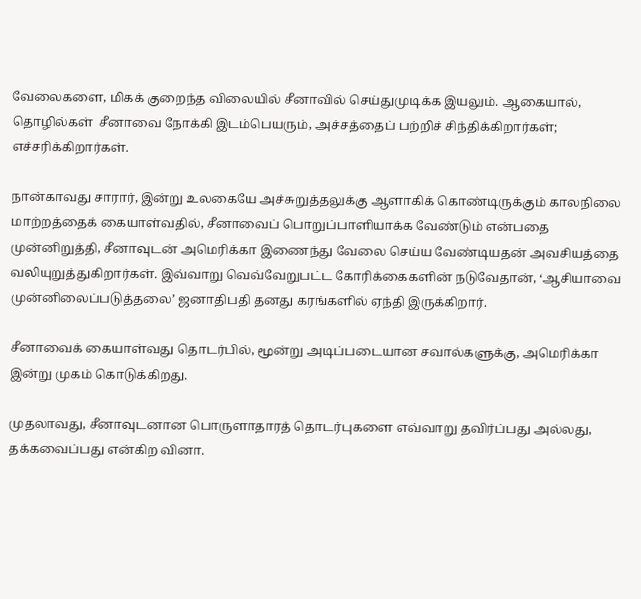வேலைகளை, மிகக் குறைந்த விலையில் சீனாவில் செய்துமுடிக்க இயலும். ஆகையால், தொழில்கள்  சீனாவை நோக்கி இடம்பெயரும், அச்சத்தைப் பற்றிச் சிந்திக்கிறார்கள்; எச்சரிக்கிறார்கள்.

நான்காவது சாரார், இன்று உலகையே அச்சுறுத்தலுக்கு ஆளாகிக் கொண்டிருக்கும் காலநிலை மாற்றத்தைக் கையாள்வதில், சீனாவைப் பொறுப்பாளியாக்க வேண்டும் என்பதை முன்னிறுத்தி, சீனாவுடன் அமெரிக்கா இணைந்து வேலை செய்ய வேண்டியதன் அவசியத்தை வலியுறுத்துகிறார்கள். இவ்வாறு வெவ்வேறுபட்ட கோரிக்கைகளின் நடுவேதான், ‘ஆசியாவை முன்னிலைப்படுத்தலை’ ஜனாதிபதி தனது கரங்களில் ஏந்தி இருக்கிறார்.

சீனாவைக் கையாள்வது தொடர்பில், மூன்று அடிப்படையான சவால்களுக்கு, அமெரிக்கா இன்று முகம் கொடுக்கிறது.

முதலாவது, சீனாவுடனான பொருளாதாரத் தொடர்புகளை எவ்வாறு தவிர்ப்பது அல்லது, தக்கவைப்பது என்கிற வினா.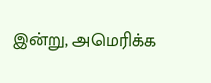இன்று, அமெரிக்க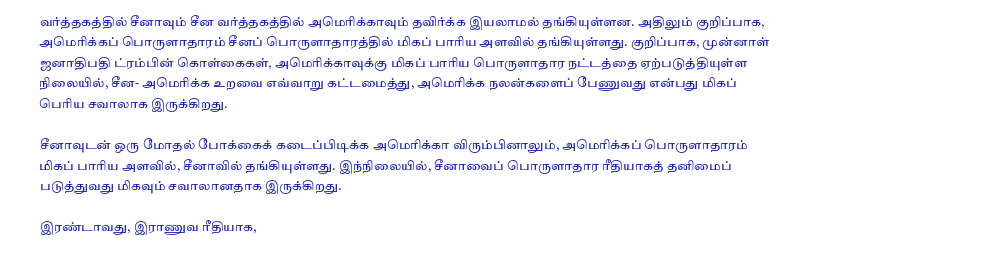வர்த்தகத்தில் சீனாவும் சீன வர்த்தகத்தில் அமெரிக்காவும் தவிர்க்க இயலாமல் தங்கியுள்ளன. அதிலும் குறிப்பாக, அமெரிக்கப் பொருளாதாரம் சீனப் பொருளாதாரத்தில் மிகப் பாரிய அளவில் தங்கியுள்ளது. குறிப்பாக, முன்னாள் ஜனாதிபதி ட்ரம்பின் கொள்கைகள், அமெரிக்காவுக்கு மிகப் பாரிய பொருளாதார நட்டத்தை ஏற்படுத்தியுள்ள நிலையில், சீன- அமெரிக்க உறவை எவ்வாறு கட்டமைத்து, அமெரிக்க நலன்களைப் பேணுவது என்பது மிகப் பெரிய சவாலாக இருக்கிறது.

சீனாவுடன் ஒரு மோதல் போக்கைக் கடைப்பிடிக்க அமெரிக்கா விரும்பினாலும், அமெரிக்கப் பொருளாதாரம் மிகப் பாரிய அளவில், சீனாவில் தங்கியுள்ளது. இந்நிலையில், சீனாவைப் பொருளாதார ரீதியாகத் தனிமைப் படுத்துவது மிகவும் சவாலானதாக இருக்கிறது.

இரண்டாவது, இராணுவ ரீதியாக,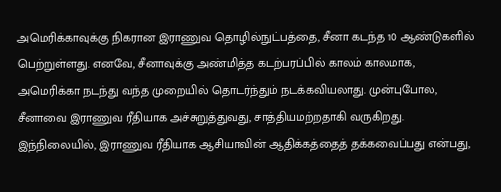அமெரிக்காவுக்கு நிகரான இராணுவ தொழில்நுட்பத்தை, சீனா கடந்த 10 ஆண்டுகளில் பெற்றுள்ளது. எனவே, சீனாவுக்கு அண்மித்த கடற்பரப்பில் காலம் காலமாக, அமெரிக்கா நடந்து வந்த முறையில் தொடர்ந்தும் நடக்கவியலாது. முன்புபோல, சீனாவை இராணுவ ரீதியாக அச்சுறுத்துவது, சாத்தியமற்றதாகி வருகிறது. இந்நிலையில், இராணுவ ரீதியாக ஆசியாவின் ஆதிக்கத்தைத் தக்கவைப்பது என்பது,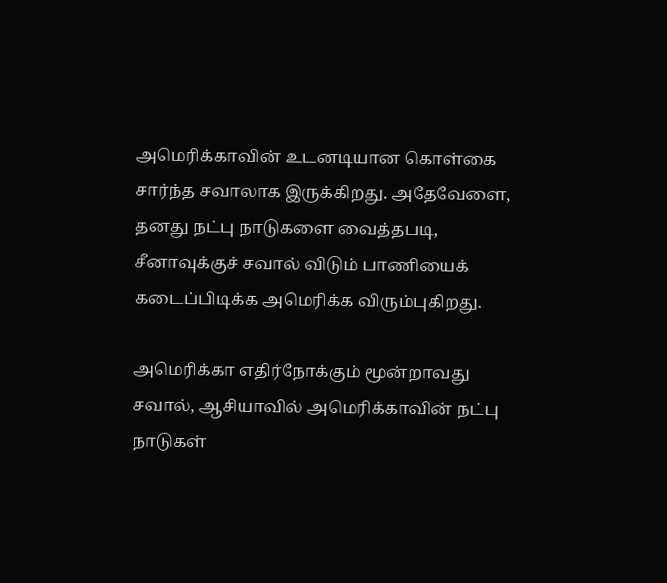அமெரிக்காவின் உடனடியான கொள்கை சார்ந்த சவாலாக இருக்கிறது. அதேவேளை, தனது நட்பு நாடுகளை வைத்தபடி, சீனாவுக்குச் சவால் விடும் பாணியைக் கடைப்பிடிக்க அமெரிக்க விரும்புகிறது.

அமெரிக்கா எதிர்நோக்கும் மூன்றாவது சவால், ஆசியாவில் அமெரிக்காவின் நட்பு நாடுகள்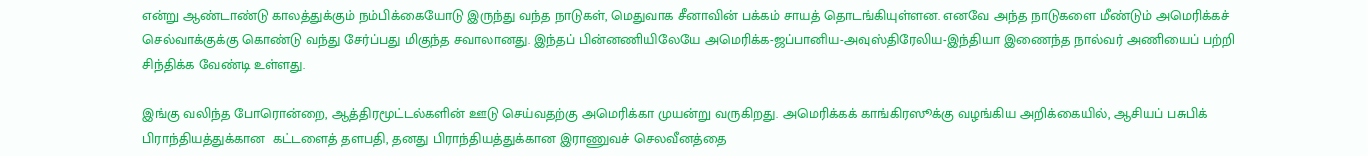என்று ஆண்டாண்டு காலத்துக்கும் நம்பிக்கையோடு இருந்து வந்த நாடுகள், மெதுவாக சீனாவின் பக்கம் சாயத் தொடங்கியுள்ளன. எனவே அந்த நாடுகளை மீண்டும் அமெரிக்கச் செல்வாக்குக்கு கொண்டு வந்து சேர்ப்பது மிகுந்த சவாலானது. இந்தப் பின்னணியிலேயே அமெரிக்க-ஜப்பானிய-அவுஸ்திரேலிய-இந்தியா இணைந்த நால்வர் அணியைப் பற்றி சிந்திக்க வேண்டி உள்ளது.

இங்கு வலிந்த போரொன்றை, ஆத்திரமூட்டல்களின் ஊடு செய்வதற்கு அமெரிக்கா முயன்று வருகிறது. அமெரிக்கக் காங்கிரஸூக்கு வழங்கிய அறிக்கையில், ஆசியப் பசுபிக் பிராந்தியத்துக்கான  கட்டளைத் தளபதி, தனது பிராந்தியத்துக்கான இராணுவச் செலவீனத்தை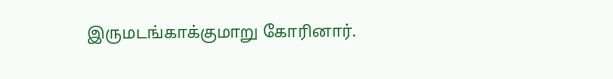இருமடங்காக்குமாறு கோரினார்.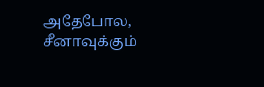அதேபோல, சீனாவுக்கும்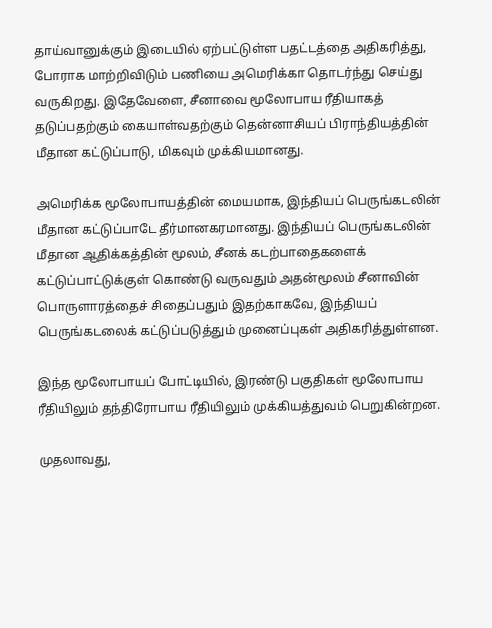தாய்வானுக்கும் இடையில் ஏற்பட்டுள்ள பதட்டத்தை அதிகரித்து, போராக மாற்றிவிடும் பணியை அமெரிக்கா தொடர்ந்து செய்து வருகிறது. இதேவேளை, சீனாவை மூலோபாய ரீதியாகத் தடுப்பதற்கும் கையாள்வதற்கும் தென்னாசியப் பிராந்தியத்தின் மீதான கட்டுப்பாடு, மிகவும் முக்கியமானது.

அமெரிக்க மூலோபாயத்தின் மையமாக, இந்தியப் பெருங்கடலின் மீதான கட்டுப்பாடே தீர்மானகரமானது. இந்தியப் பெருங்கடலின் மீதான ஆதிக்கத்தின் மூலம், சீனக் கடற்பாதைகளைக் கட்டுப்பாட்டுக்குள் கொண்டு வருவதும் அதன்மூலம் சீனாவின் பொருளாரத்தைச் சிதைப்பதும் இதற்காகவே, இந்தியப் பெருங்கடலைக் கட்டுப்படுத்தும் முனைப்புகள் அதிகரித்துள்ளன.

இந்த மூலோபாயப் போட்டியில், இரண்டு பகுதிகள் மூலோபாய ரீதியிலும் தந்திரோபாய ரீதியிலும் முக்கியத்துவம் பெறுகின்றன.

முதலாவது,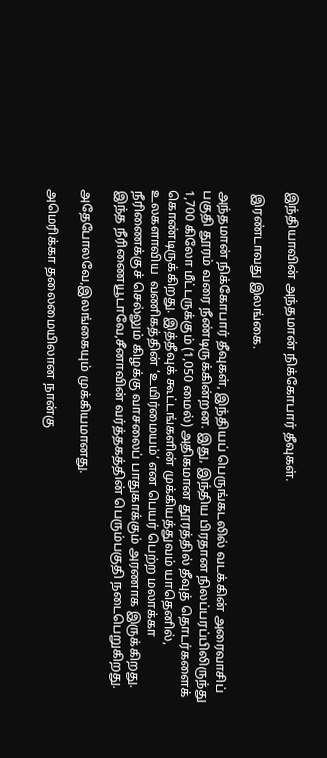இந்தியாவின் அந்தமான் நிக்கோபார் தீவுகள்.

 இரண்டாவது இலங்கை.

அந்தமான் நிக்கோபார் தீவுகள், இந்தியப் பெருங்கடலில் வடக்கின் அரைவாசிப் பகுதி தூரம் வரை நீண்டிருக்கின்றன. இது, இந்திய பிரதான நிலப்பரப்பிலிருந்து 1,700 கிலோ மீட்டருக்கும் (1,050 மைல்) அதிகமான தூரத்தில் தீவுத் தொடர்களைக் கொண்டிருக்கிறது. இத்தீவுக் கூட்டங்களின் முக்கியத்துவம் யாதெனில், உலகளாவிய  வணிகத்தின் ‘உயிர்மையம்’ என பெயர் பெற்ற மலாக்கா நீரிணைக்குச் செல்லும் கிழக்கு வாசலைப் பாதுகாக்கும் அரணாக இருக்கிறது. இந்த நீரிணையூடாவே,சீனாவின் வர்த்தகத்தின் பெரும்பகுதி நடைபெறுகிறது.

அதேபோலவே,இலங்கையும் முக்கியமானது.

அமெரிக்கா தலைமையிலான நான்கு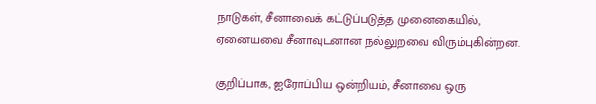நாடுகள், சீனாவைக் கட்டுப்படுத்த முனைகையில், ஏனையவை சீனாவுடனான நல்லுறவை விரும்புகின்றன.

குறிப்பாக, ஐரோப்பிய ஒன்றியம், சீனாவை ஒரு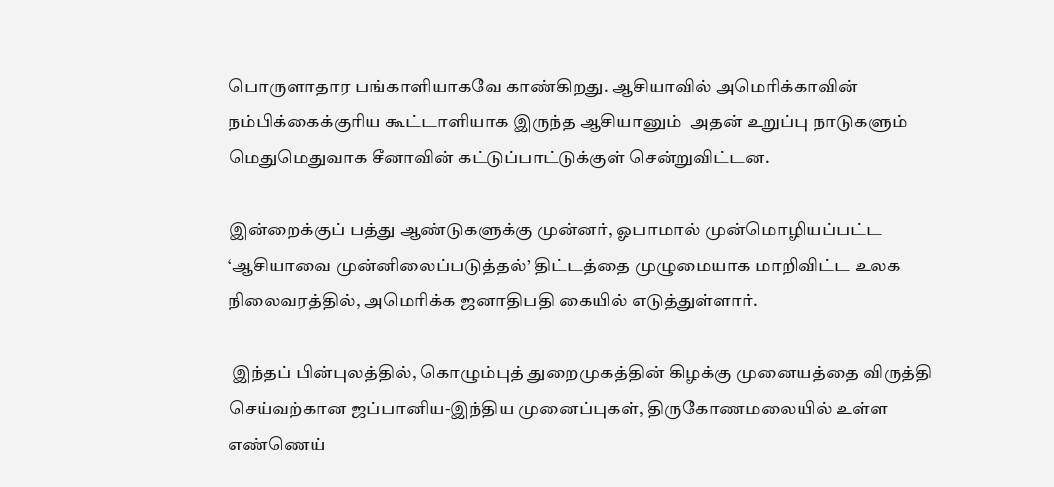பொருளாதார பங்காளியாகவே காண்கிறது. ஆசியாவில் அமெரிக்காவின் நம்பிக்கைக்குரிய கூட்டாளியாக இருந்த ஆசியானும்  அதன் உறுப்பு நாடுகளும் மெதுமெதுவாக சீனாவின் கட்டுப்பாட்டுக்குள் சென்றுவிட்டன.

இன்றைக்குப் பத்து ஆண்டுகளுக்கு முன்னர், ஓபாமால் முன்மொழியப்பட்ட ‘ஆசியாவை முன்னிலைப்படுத்தல்’ திட்டத்தை முழுமையாக மாறிவிட்ட உலக நிலைவரத்தில், அமெரிக்க ஜனாதிபதி கையில் எடுத்துள்ளார்.

 இந்தப் பின்புலத்தில், கொழும்புத் துறைமுகத்தின் கிழக்கு முனையத்தை விருத்தி செய்வற்கான ஜப்பானிய-இந்திய முனைப்புகள், திருகோணமலையில் உள்ள எண்ணெய்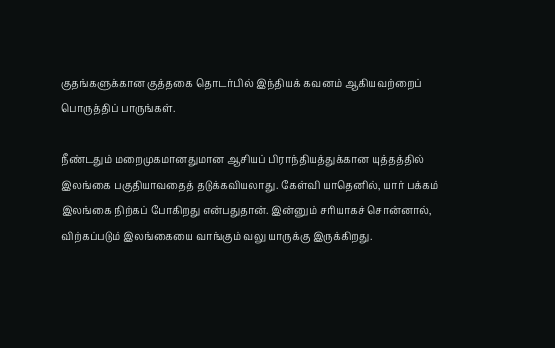குதங்களுக்கான குத்தகை தொடர்பில் இந்தியக் கவனம் ஆகியவற்றைப் பொருத்திப் பாருங்கள்.

நீண்டதும் மறைமுகமானதுமான ஆசியப் பிராந்தியத்துக்கான யுத்தத்தில் இலங்கை பகுதியாவதைத் தடுக்கவியலாது. கேள்வி யாதெனில், யார் பக்கம் இலங்கை நிற்கப் போகிறது என்பதுதான். இன்னும் சரியாகச் சொன்னால், விற்கப்படும் இலங்கையை வாங்கும் வலு யாருக்கு இருக்கிறது.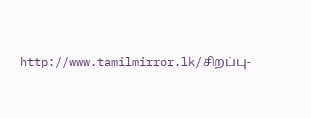http://www.tamilmirror.lk/சிறப்பு-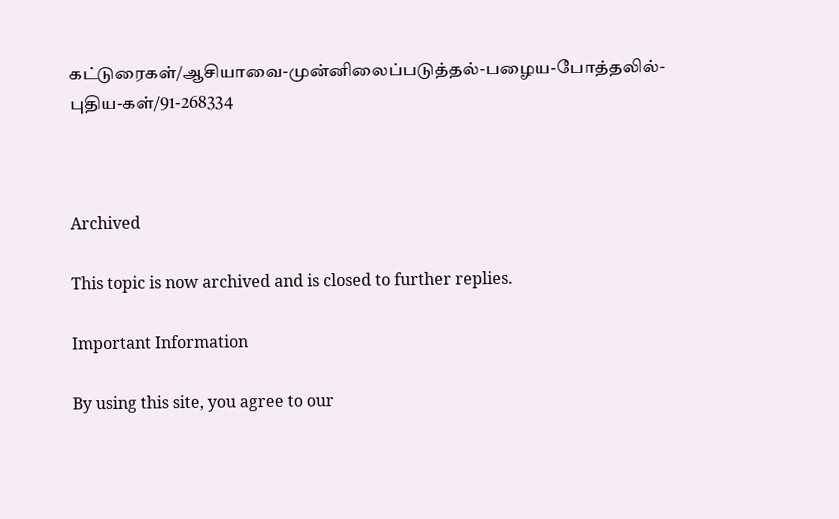கட்டுரைகள்/ஆசியாவை-முன்னிலைப்படுத்தல்-பழைய-போத்தலில்-புதிய-கள்/91-268334



Archived

This topic is now archived and is closed to further replies.

Important Information

By using this site, you agree to our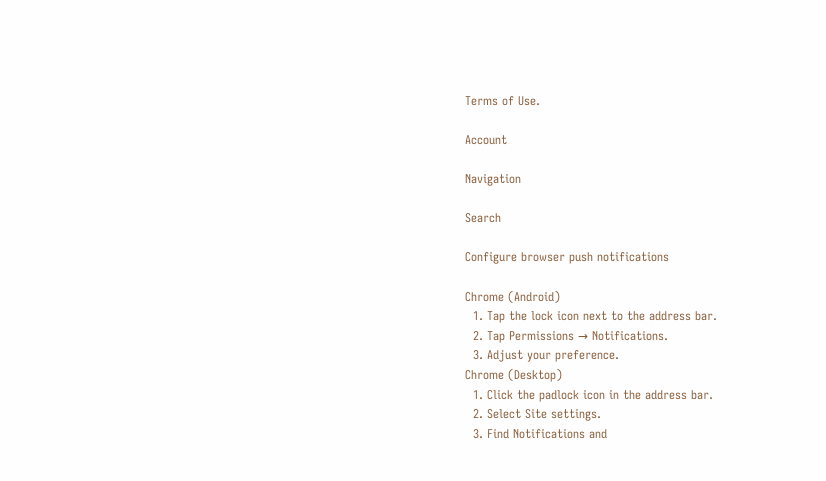Terms of Use.

Account

Navigation

Search

Configure browser push notifications

Chrome (Android)
  1. Tap the lock icon next to the address bar.
  2. Tap Permissions → Notifications.
  3. Adjust your preference.
Chrome (Desktop)
  1. Click the padlock icon in the address bar.
  2. Select Site settings.
  3. Find Notifications and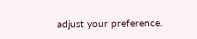adjust your preference.